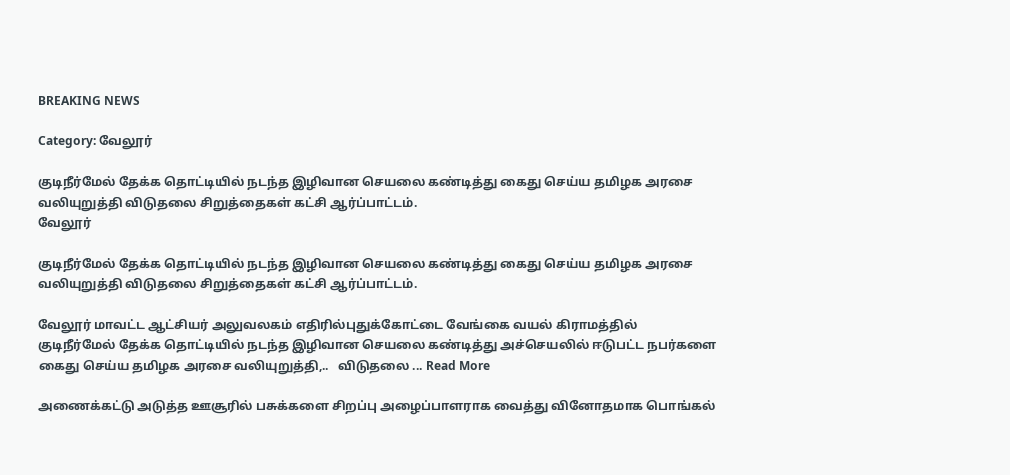BREAKING NEWS

Category: வேலூர்

குடிநீர்மேல் தேக்க தொட்டியில் நடந்த இழிவான செயலை கண்டித்து கைது செய்ய தமிழக அரசை வலியுறுத்தி விடுதலை சிறுத்தைகள் கட்சி ஆர்ப்பாட்டம்.
வேலூர்

குடிநீர்மேல் தேக்க தொட்டியில் நடந்த இழிவான செயலை கண்டித்து கைது செய்ய தமிழக அரசை வலியுறுத்தி விடுதலை சிறுத்தைகள் கட்சி ஆர்ப்பாட்டம்.

வேலூர் மாவட்ட ஆட்சியர் அலுவலகம் எதிரில்புதுக்கோட்டை வேங்கை வயல் கிராமத்தில் குடிநீர்மேல் தேக்க தொட்டியில் நடந்த இழிவான செயலை கண்டித்து அச்செயலில் ஈடுபட்ட நபர்களை கைது செய்ய தமிழக அரசை வலியுறுத்தி,..   விடுதலை ... Read More

அணைக்கட்டு அடுத்த ஊசூரில் பசுக்களை சிறப்பு அழைப்பாளராக வைத்து வினோதமாக பொங்கல்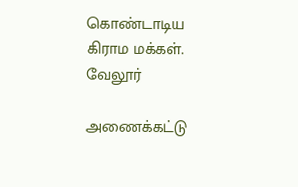கொண்டாடிய கிராம மக்கள்.
வேலூர்

அணைக்கட்டு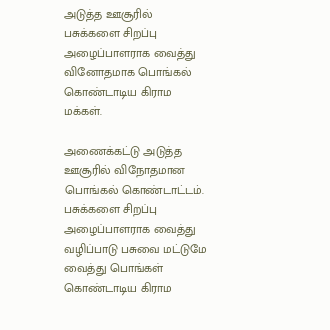அடுத்த ஊசூரில் பசுக்களை சிறப்பு அழைப்பாளராக வைத்து வினோதமாக பொங்கல் கொண்டாடிய கிராம மக்கள்.

அணைக்கட்டு அடுத்த ஊசூரில் விநோதமான பொங்கல் கொண்டாட்டம். பசுக்களை சிறப்பு அழைப்பாளராக வைத்து வழிப்பாடு பசுவை மட்டுமே வைத்து பொங்கள் கொண்டாடிய கிராம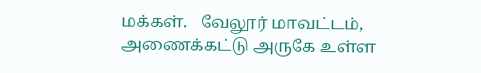மக்கள்.   வேலூர் மாவட்டம், அணைக்கட்டு அருகே உள்ள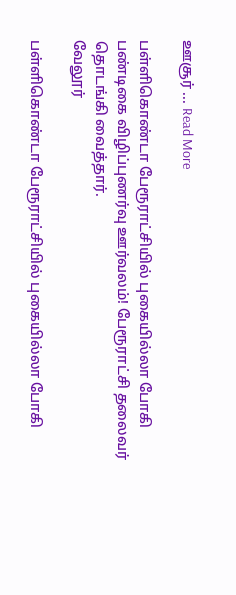ஊசூர் ... Read More

பள்ளிகொண்டா பேரூராட்சியில் புகையில்லா போகி பண்டிகை விழிப்புணர்வு ஊர்வலம்! பேரூராட்சி தலைவர் தொடங்கி வைத்தார்.
வேலூர்

பள்ளிகொண்டா பேரூராட்சியில் புகையில்லா போகி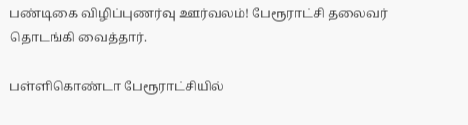பண்டிகை விழிப்புணர்வு ஊர்வலம்! பேரூராட்சி தலைவர் தொடங்கி வைத்தார்.

பள்ளிகொண்டா பேரூராட்சியில்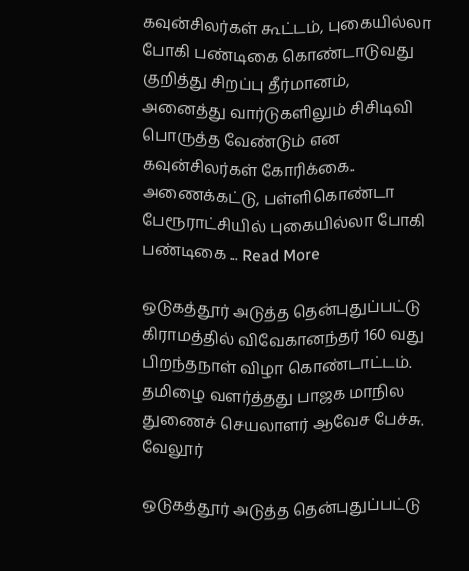கவுன்சிலர்கள் கூட்டம், புகையில்லா போகி பண்டிகை கொண்டாடுவது குறித்து சிறப்பு தீர்மானம், அனைத்து வார்டுகளிலும் சிசிடிவி பொருத்த வேண்டும் என கவுன்சிலர்கள் கோரிக்கை.. அணைக்கட்டு, பள்ளிகொண்டா பேரூராட்சியில் புகையில்லா போகி பண்டிகை ... Read More

ஒடுகத்தூர் அடுத்த தென்புதுப்பட்டு கிராமத்தில் விவேகானந்தர் 160 வது பிறந்தநாள் விழா கொண்டாட்டம். தமிழை வளர்த்தது பாஜக மாநில துணைச் செயலாளர் ஆவேச பேச்சு.
வேலூர்

ஒடுகத்தூர் அடுத்த தென்புதுப்பட்டு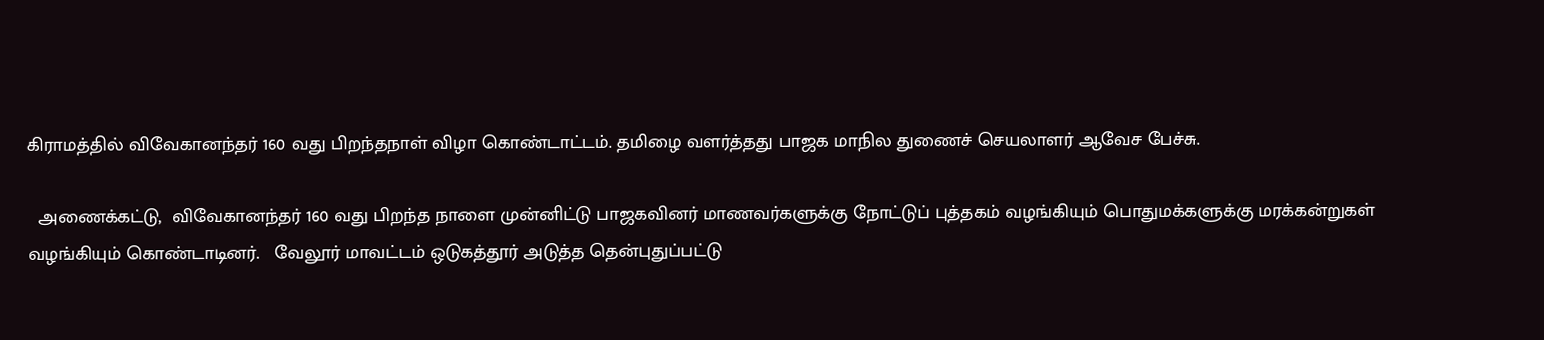கிராமத்தில் விவேகானந்தர் 160 வது பிறந்தநாள் விழா கொண்டாட்டம். தமிழை வளர்த்தது பாஜக மாநில துணைச் செயலாளர் ஆவேச பேச்சு.

  அணைக்கட்டு,  விவேகானந்தர் 160 வது பிறந்த நாளை முன்னிட்டு பாஜகவினர் மாணவர்களுக்கு நோட்டுப் புத்தகம் வழங்கியும் பொதுமக்களுக்கு மரக்கன்றுகள் வழங்கியும் கொண்டாடினர்.   வேலூர் மாவட்டம் ஒடுகத்தூர் அடுத்த தென்புதுப்பட்டு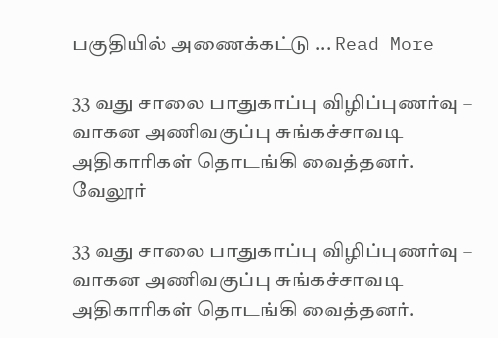பகுதியில் அணைக்கட்டு ... Read More

33 வது சாலை பாதுகாப்பு விழிப்புணர்வு – வாகன அணிவகுப்பு சுங்கச்சாவடி அதிகாரிகள் தொடங்கி வைத்தனர்.
வேலூர்

33 வது சாலை பாதுகாப்பு விழிப்புணர்வு – வாகன அணிவகுப்பு சுங்கச்சாவடி அதிகாரிகள் தொடங்கி வைத்தனர்.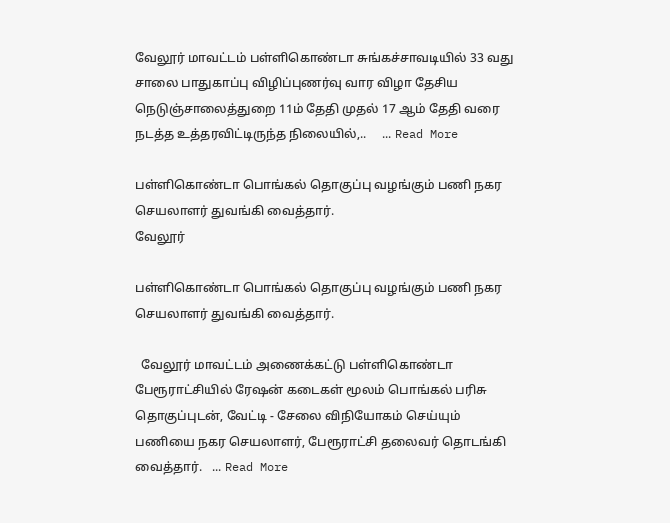வேலூர் மாவட்டம் பள்ளிகொண்டா சுங்கச்சாவடியில் 33 வது சாலை பாதுகாப்பு விழிப்புணர்வு வார விழா தேசிய நெடுஞ்சாலைத்துறை 11ம் தேதி முதல் 17 ஆம் தேதி வரை நடத்த உத்தரவிட்டிருந்த நிலையில்,..     ... Read More

பள்ளிகொண்டா பொங்கல் தொகுப்பு வழங்கும் பணி நகர செயலாளர் துவங்கி வைத்தார்.
வேலூர்

பள்ளிகொண்டா பொங்கல் தொகுப்பு வழங்கும் பணி நகர செயலாளர் துவங்கி வைத்தார்.

  வேலூர் மாவட்டம் அணைக்கட்டு பள்ளிகொண்டா பேரூராட்சியில் ரேஷன் கடைகள் மூலம் பொங்கல் பரிசு தொகுப்புடன், வேட்டி - சேலை விநியோகம் செய்யும் பணியை நகர செயலாளர், பேரூராட்சி தலைவர் தொடங்கி வைத்தார்.   ... Read More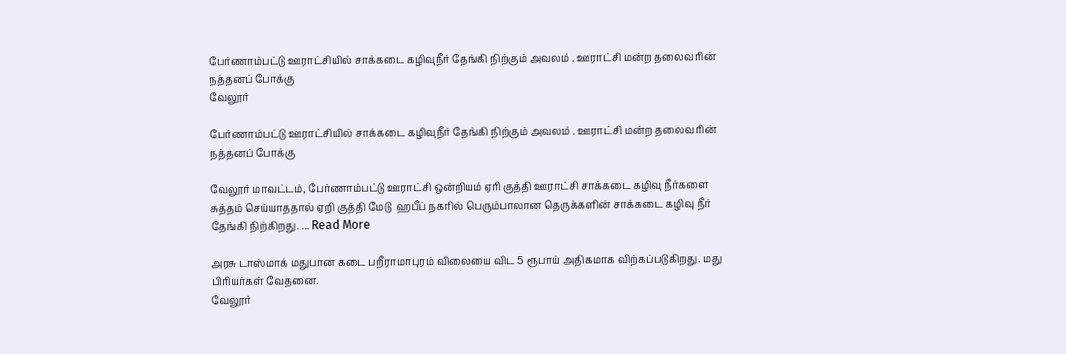பேர்ணாம்பட்டு ஊராட்சியில் சாக்கடை கழிவுநீர் தேங்கி நிற்கும் அவலம் . ஊராட்சி மன்ற தலைவரின் நத்தனப் போக்கு
வேலூர்

பேர்ணாம்பட்டு ஊராட்சியில் சாக்கடை கழிவுநீர் தேங்கி நிற்கும் அவலம் . ஊராட்சி மன்ற தலைவரின் நத்தனப் போக்கு

வேலூர் மாவட்டம், பேர்ணாம்பட்டு ஊராட்சி ஒன்றியம் ஏரி குத்தி ஊராட்சி சாக்கடை கழிவு நீர்களை சுத்தம் செய்யாததால் ஏறி குத்தி மேடு  ஹபீப் நகரில் பெரும்பாலான தெருக்களின் சாக்கடை கழிவு நீர் தேங்கி நிற்கிறது. ... Read More

அரசு டாஸ்மாக் மதுபான கடை பறீராமாபுரம் விலையை விட 5 ரூபாய் அதிகமாக விற்கப்படுகிறது. மது பிரியர்கள் வேதனை.
வேலூர்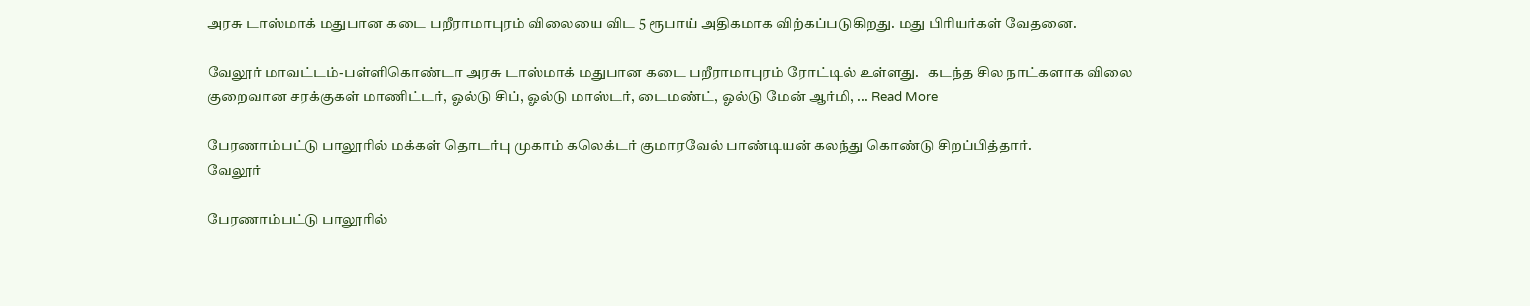அரசு டாஸ்மாக் மதுபான கடை பறீராமாபுரம் விலையை விட 5 ரூபாய் அதிகமாக விற்கப்படுகிறது. மது பிரியர்கள் வேதனை.

வேலூர் மாவட்டம்-பள்ளிகொண்டா அரசு டாஸ்மாக் மதுபான கடை பறீராமாபுரம் ரோட்டில் உள்ளது.   கடந்த சில நாட்களாக விலை குறைவான சரக்குகள் மாணிட்டர், ஓல்டு சிப், ஓல்டு மாஸ்டர், டைமண்ட், ஓல்டு மேன் ஆர்மி, ... Read More

பேரணாம்பட்டு பாலூரில் மக்கள் தொடர்பு முகாம் கலெக்டர் குமாரவேல் பாண்டியன் கலந்து கொண்டு சிறப்பித்தார்.
வேலூர்

பேரணாம்பட்டு பாலூரில்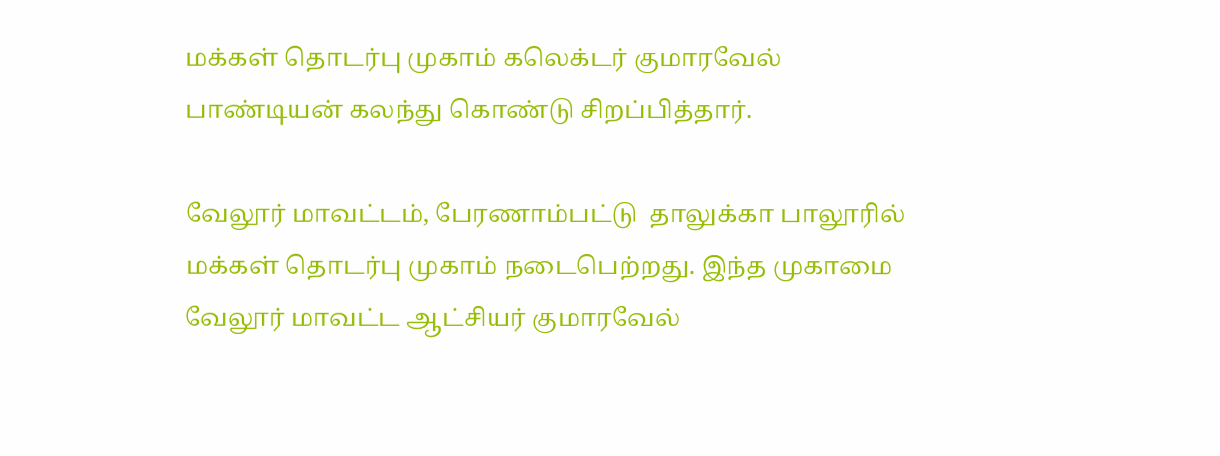மக்கள் தொடர்பு முகாம் கலெக்டர் குமாரவேல் பாண்டியன் கலந்து கொண்டு சிறப்பித்தார்.

வேலூர் மாவட்டம், பேரணாம்பட்டு  தாலுக்கா பாலூரில் மக்கள் தொடர்பு முகாம் நடைபெற்றது. இந்த முகாமை வேலூர் மாவட்ட ஆட்சியர் குமாரவேல்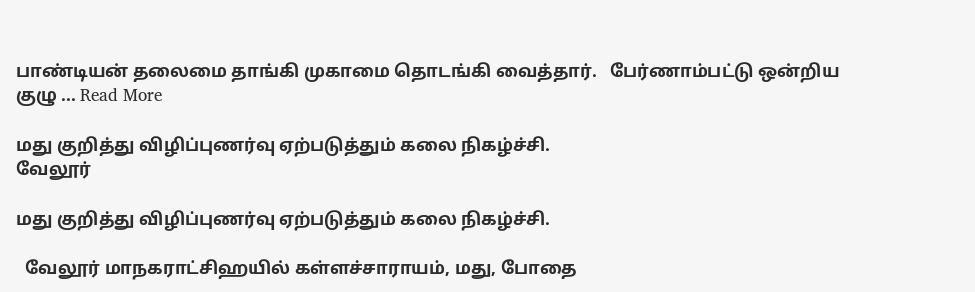பாண்டியன் தலைமை தாங்கி முகாமை தொடங்கி வைத்தார்.   பேர்ணாம்பட்டு ஒன்றிய குழு ... Read More

மது குறித்து விழிப்புணர்வு ஏற்படுத்தும் கலை நிகழ்ச்சி.
வேலூர்

மது குறித்து விழிப்புணர்வு ஏற்படுத்தும் கலை நிகழ்ச்சி.

  வேலூர் மாநகராட்சிஹயில் கள்ளச்சாராயம், மது, போதை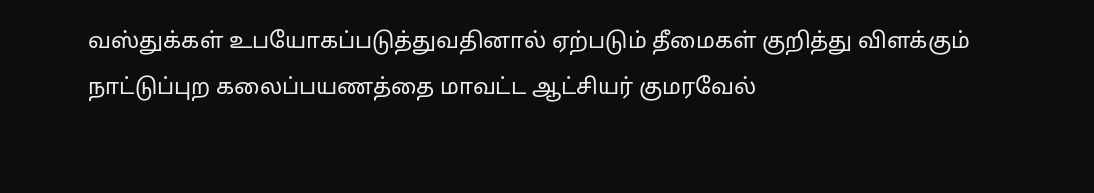வஸ்துக்கள் உபயோகப்படுத்துவதினால் ஏற்படும் தீமைகள் குறித்து விளக்கும் நாட்டுப்புற கலைப்பயணத்தை மாவட்ட ஆட்சியர் குமரவேல்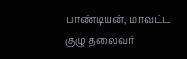பாண்டியன், மாவட்ட குழு தலைவர்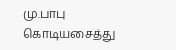மு.பாபு கொடியசைத்து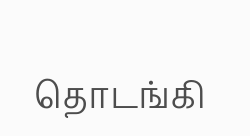தொடங்கி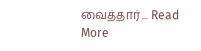வைத்தார் ... Read More